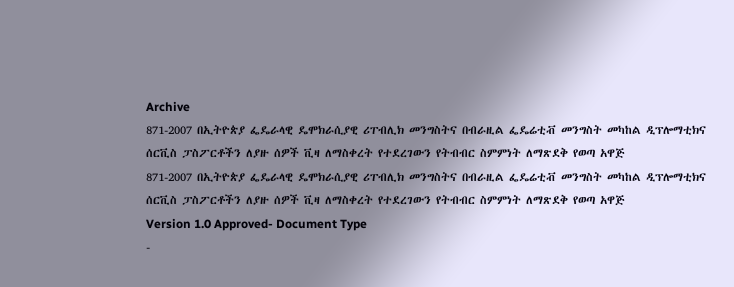Archive
871-2007 በኢትዮጵያ ፌዴራላዊ ዴሞክራሲያዊ ሪፐብሊክ መንግስትና በብራዚል ፌዴሬቲቭ መንግስት መካከል ዲፕሎማቲክና ሰርቪስ ፓስፖርቶችን ለያዙ ሰዎች ቪዛ ለማስቀረት የተደረገውን የትብብር ስምምነት ለማጽደቅ የወጣ አዋጅ
871-2007 በኢትዮጵያ ፌዴራላዊ ዴሞክራሲያዊ ሪፐብሊክ መንግስትና በብራዚል ፌዴሬቲቭ መንግስት መካከል ዲፕሎማቲክና ሰርቪስ ፓስፖርቶችን ለያዙ ሰዎች ቪዛ ለማስቀረት የተደረገውን የትብብር ስምምነት ለማጽደቅ የወጣ አዋጅ
Version 1.0 Approved- Document Type
-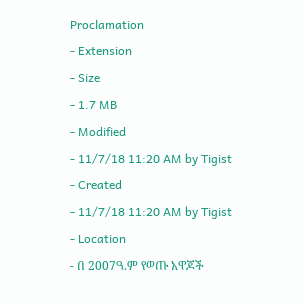Proclamation
- Extension
- Size
- 1.7 MB
- Modified
- 11/7/18 11:20 AM by Tigist
- Created
- 11/7/18 11:20 AM by Tigist
- Location
- በ 2007ዓ.ም የወጡ አዋጆች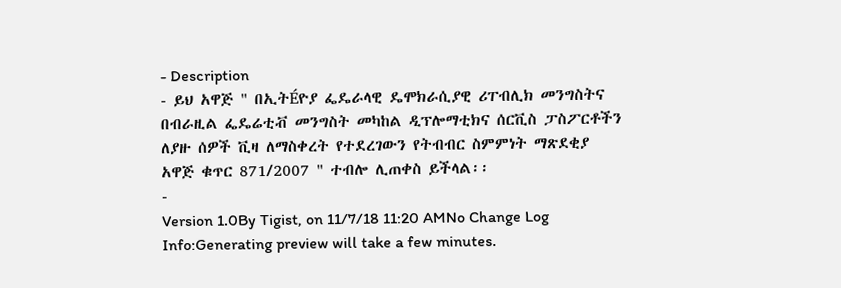- Description
- ይህ አዋጅ " በኢትÉዮያ ፌዴራላዊ ዴሞክራሲያዊ ሪፐብሊክ መንግስትና በብራዚል ፌዴሬቲቭ መንግስት መካከል ዲፕሎማቲክና ሰርቪስ ፓስፖርቶችን ለያዙ ሰዎች ቪዛ ለማስቀረት የተደረገውን የትብብር ስምምነት ማጽደቂያ አዋጅ ቁጥር 871/2007 " ተብሎ ሊጠቀስ ይችላል፡፡
-
Version 1.0By Tigist, on 11/7/18 11:20 AMNo Change Log
Info:Generating preview will take a few minutes.